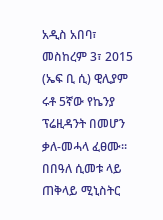አዲስ አበባ፣ መስከረም 3፣ 2015 (ኤፍ ቢ ሲ) ዊሊያም ሩቶ 5ኛው የኬንያ ፕሬዚዳንት በመሆን ቃለ-መሓላ ፈፀሙ።
በበዓለ ሲመቱ ላይ ጠቅላይ ሚኒስትር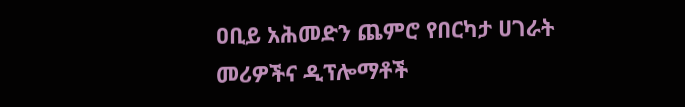ዐቢይ አሕመድን ጨምሮ የበርካታ ሀገራት መሪዎችና ዲፕሎማቶች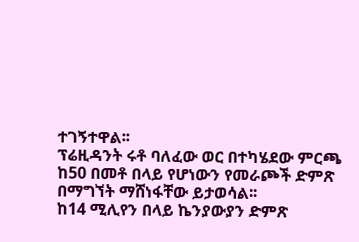ተገኝተዋል፡፡
ፕሬዚዳንት ሩቶ ባለፈው ወር በተካሄደው ምርጫ ከ50 በመቶ በላይ የሆነውን የመራጮች ድምጽ በማግኘት ማሸነፋቸው ይታወሳል፡፡
ከ14 ሚሊየን በላይ ኬንያውያን ድምጽ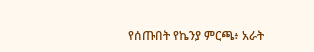የሰጡበት የኬንያ ምርጫ፥ አራት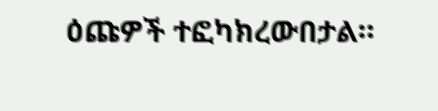ዕጩዎች ተፎካክረውበታል።